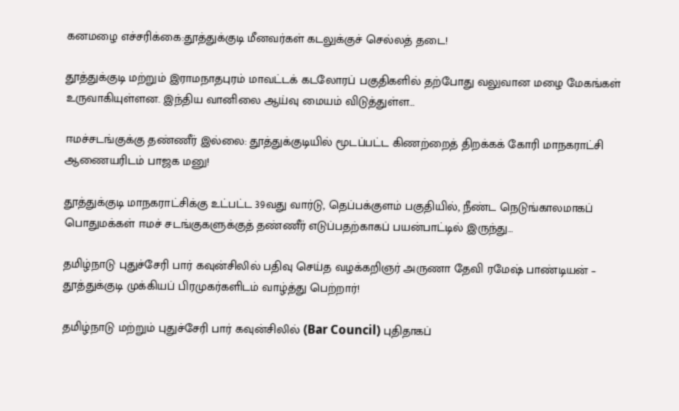கனமழை எச்சரிக்கை:தூத்துக்குடி மீனவர்கள் கடலுக்குச் செல்லத் தடை!

தூத்துக்குடி மற்றும் இராமநாதபுரம் மாவட்டக் கடலோரப் பகுதிகளில் தற்போது வலுவான மழை மேகங்கள் உருவாகியுள்ளன. இந்திய வானிலை ஆய்வு மையம் விடுத்துள்ள…

ஈமச்சடங்குக்கு தண்ணீர் இல்லை: தூத்துக்குடியில் மூடப்பட்ட கிணற்றைத் திறக்கக் கோரி மாநகராட்சி ஆணையரிடம் பாஜக மனு!

தூத்துக்குடி மாநகராட்சிக்கு உட்பட்ட 39வது வார்டு, தெப்பக்குளம் பகுதியில், நீண்ட நெடுங்காலமாகப் பொதுமக்கள் ஈமச் சடங்குகளுக்குத் தண்ணீர் எடுப்பதற்காகப் பயன்பாட்டில் இருந்து…

தமிழ்நாடு புதுச்சேரி பார் கவுன்சிலில் பதிவு செய்த வழக்கறிஞர் அருணா தேவி ரமேஷ் பாண்டியன் – தூத்துக்குடி முக்கியப் பிரமுகர்களிடம் வாழ்த்து பெற்றார்!

தமிழ்நாடு மற்றும் புதுச்சேரி பார் கவுன்சிலில் (Bar Council) புதிதாகப்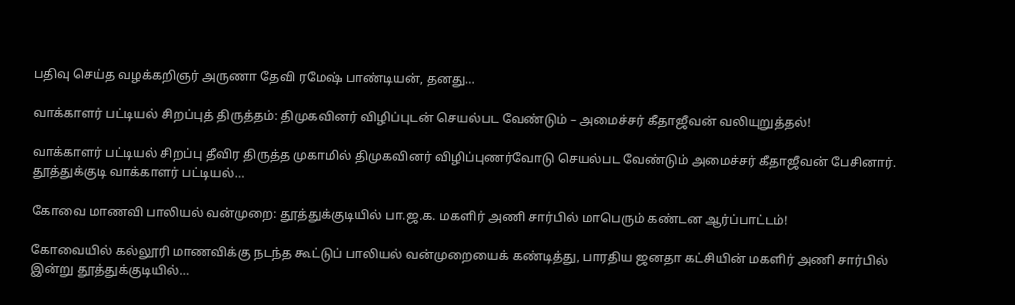பதிவு செய்த வழக்கறிஞர் அருணா தேவி ரமேஷ் பாண்டியன், தனது…

வாக்காளர் பட்டியல் சிறப்புத் திருத்தம்: திமுகவினர் விழிப்புடன் செயல்பட வேண்டும் – அமைச்சர் கீதாஜீவன் வலியுறுத்தல்!

வாக்காளர் பட்டியல் சிறப்பு தீவிர திருத்த முகாமில் திமுகவினர் விழிப்புணர்வோடு செயல்பட வேண்டும் அமைச்சர் கீதாஜீவன் பேசினார். தூத்துக்குடி வாக்காளர் பட்டியல்…

கோவை மாணவி பாலியல் வன்முறை: தூத்துக்குடியில் பா.ஜ.க. மகளிர் அணி சார்பில் மாபெரும் கண்டன ஆர்ப்பாட்டம்!

கோவையில் கல்லூரி மாணவிக்கு நடந்த கூட்டுப் பாலியல் வன்முறையைக் கண்டித்து, பாரதிய ஜனதா கட்சியின் மகளிர் அணி சார்பில் இன்று தூத்துக்குடியில்…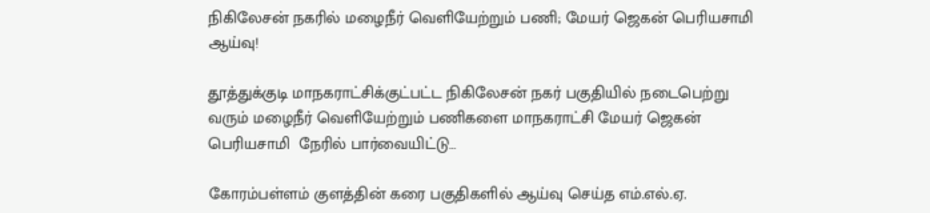நிகிலேசன் நகரில் மழைநீர் வெளியேற்றும் பணி; மேயர் ஜெகன் பெரியசாமி ஆய்வு!

தூத்துக்குடி மாநகராட்சிக்குட்பட்ட நிகிலேசன் நகர் பகுதியில் நடைபெற்று வரும் மழைநீர் வெளியேற்றும் பணிகளை மாநகராட்சி மேயர் ஜெகன் பெரியசாமி  நேரில் பார்வையிட்டு…

கோரம்பள்ளம் குளத்தின் கரை பகுதிகளில் ஆய்வு செய்த எம்.எல்.ஏ.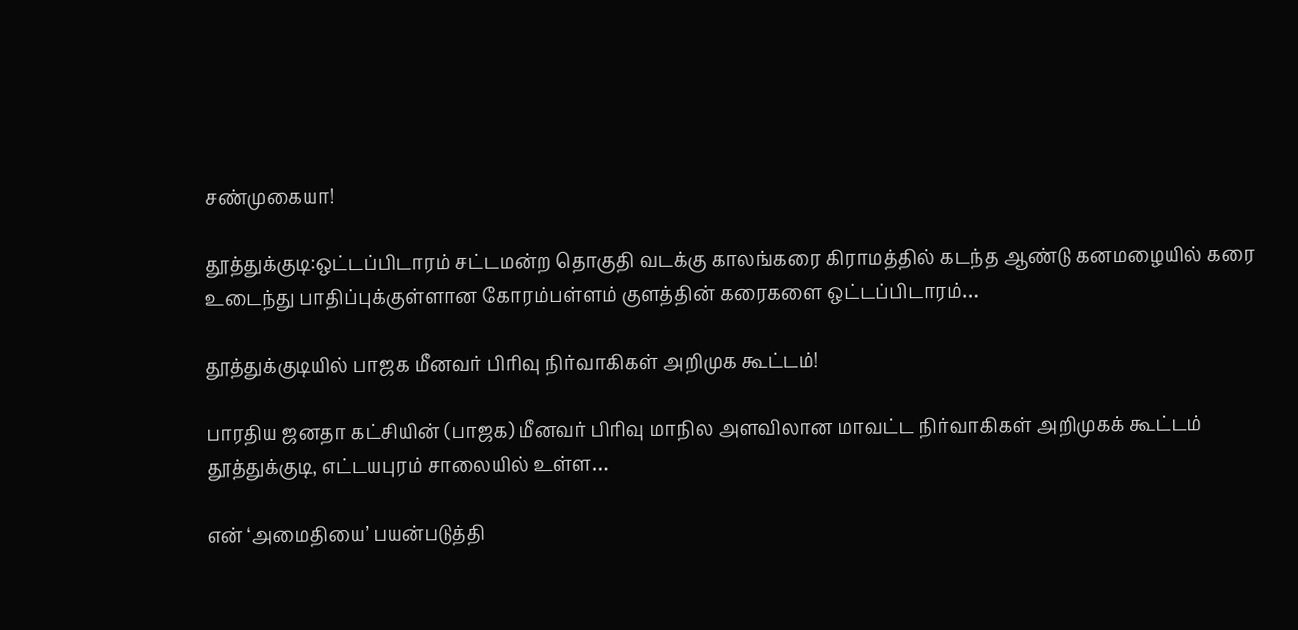சண்முகையா!

தூத்துக்குடி:ஒட்டப்பிடாரம் சட்டமன்ற தொகுதி வடக்கு காலங்கரை கிராமத்தில் கடந்த ஆண்டு கனமழையில் கரை உடைந்து பாதிப்புக்குள்ளான கோரம்பள்ளம் குளத்தின் கரைகளை ஒட்டப்பிடாரம்…

தூத்துக்குடியில் பாஜக மீனவர் பிரிவு நிர்வாகிகள் அறிமுக கூட்டம்!

பாரதிய ஜனதா கட்சியின் (பாஜக) மீனவர் பிரிவு மாநில அளவிலான மாவட்ட நிர்வாகிகள் அறிமுகக் கூட்டம் தூத்துக்குடி, எட்டயபுரம் சாலையில் உள்ள…

என் ‘அமைதியை’ பயன்படுத்தி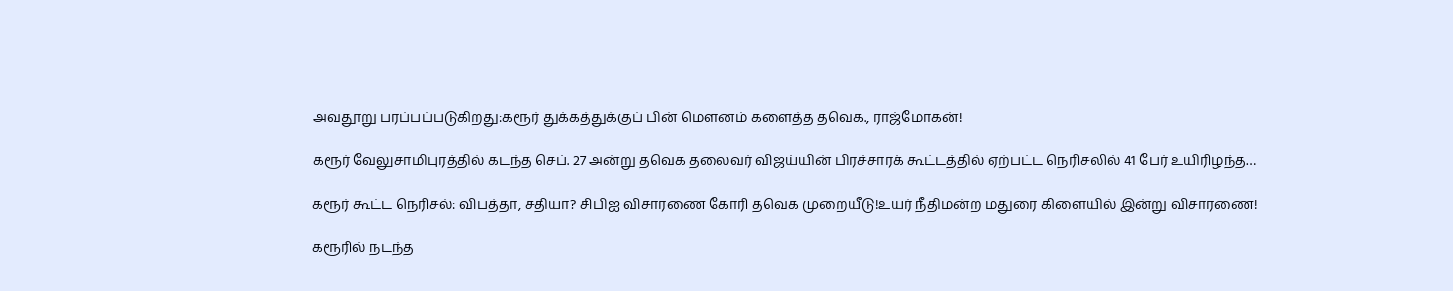அவதூறு பரப்பப்படுகிறது:கரூர் துக்கத்துக்குப் பின் மௌனம் களைத்த தவெக., ராஜ்மோகன்!

கரூர் வேலுசாமிபுரத்தில் கடந்த செப். 27 அன்று தவெக தலைவர் விஜய்யின் பிரச்சாரக் கூட்டத்தில் ஏற்பட்ட நெரிசலில் 41 பேர் உயிரிழந்த…

கரூர் கூட்ட நெரிசல்: விபத்தா, சதியா? சிபிஐ விசாரணை கோரி தவெக முறையீடு!உயர் நீதிமன்ற மதுரை கிளையில் இன்று விசாரணை!

கரூரில் நடந்த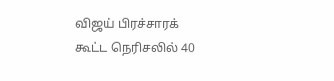விஜய் பிரச்சாரக் கூட்ட நெரிசலில் 40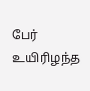பேர் உயிரிழந்த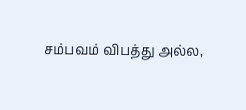சம்பவம் விபத்து அல்ல,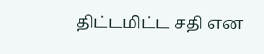திட்டமிட்ட சதி என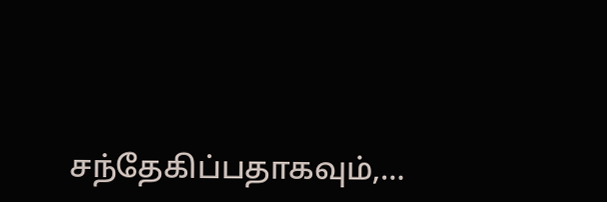சந்தேகிப்பதாகவும்,…